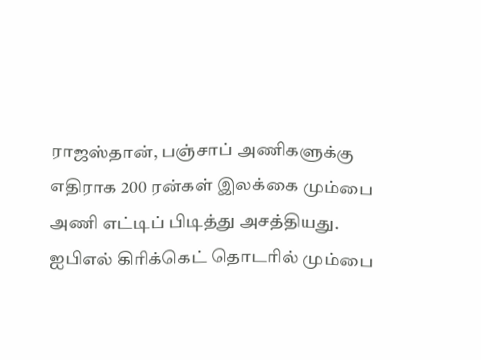ராஜஸ்தான், பஞ்சாப் அணிகளுக்கு எதிராக 200 ரன்கள் இலக்கை மும்பை அணி எட்டிப் பிடித்து அசத்தியது.
ஐபிஎல் கிரிக்கெட் தொடரில் மும்பை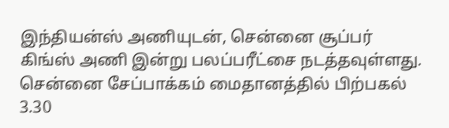இந்தியன்ஸ் அணியுடன், சென்னை சூப்பர் கிங்ஸ் அணி இன்று பலப்பரீட்சை நடத்தவுள்ளது.
சென்னை சேப்பாக்கம் மைதானத்தில் பிற்பகல் 3.30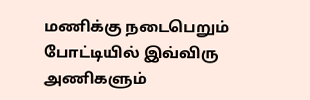மணிக்கு நடைபெறும் போட்டியில் இவ்விரு அணிகளும்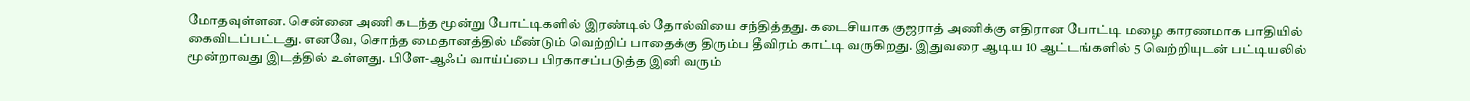மோதவுள்ளன. சென்னை அணி கடந்த மூன்று போட்டிகளில் இரண்டில் தோல்வியை சந்தித்தது. கடைசியாக குஜராத் அணிக்கு எதிரான போட்டி மழை காரணமாக பாதியில் கைவிடப்பட்டது. எனவே, சொந்த மைதானத்தில் மீண்டும் வெற்றிப் பாதைக்கு திரும்ப தீவிரம் காட்டி வருகிறது. இதுவரை ஆடிய 10 ஆட்டங்களில் 5 வெற்றியுடன் பட்டியலில் மூன்றாவது இடத்தில் உள்ளது. பிளே-ஆஃப் வாய்ப்பை பிரகாசப்படுத்த இனி வரும்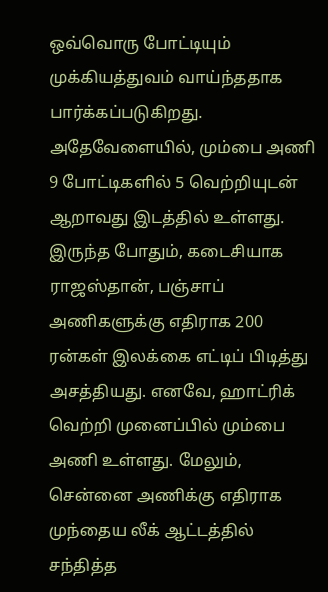ஒவ்வொரு போட்டியும் முக்கியத்துவம் வாய்ந்ததாக பார்க்கப்படுகிறது.
அதேவேளையில், மும்பை அணி 9 போட்டிகளில் 5 வெற்றியுடன் ஆறாவது இடத்தில் உள்ளது. இருந்த போதும், கடைசியாக ராஜஸ்தான், பஞ்சாப் அணிகளுக்கு எதிராக 200 ரன்கள் இலக்கை எட்டிப் பிடித்து அசத்தியது. எனவே, ஹாட்ரிக் வெற்றி முனைப்பில் மும்பை அணி உள்ளது. மேலும், சென்னை அணிக்கு எதிராக முந்தைய லீக் ஆட்டத்தில் சந்தித்த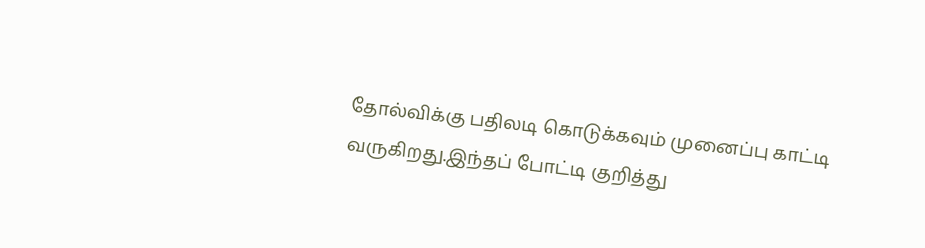தோல்விக்கு பதிலடி கொடுக்கவும் முனைப்பு காட்டி வருகிறது.இந்தப் போட்டி குறித்து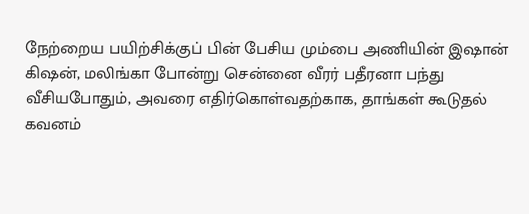நேற்றைய பயிற்சிக்குப் பின் பேசிய மும்பை அணியின் இஷான் கிஷன், மலிங்கா போன்று சென்னை வீரர் பதீரனா பந்து வீசியபோதும், அவரை எதிர்கொள்வதற்காக, தாங்கள் கூடுதல் கவனம்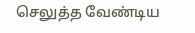செலுத்த வேண்டிய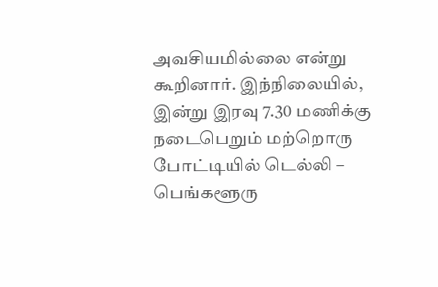அவசியமில்லை என்று கூறினார். இந்நிலையில், இன்று இரவு 7.30 மணிக்கு நடைபெறும் மற்றொரு போட்டியில் டெல்லி – பெங்களூரு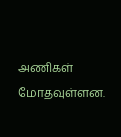அணிகள் மோதவுள்ளன.